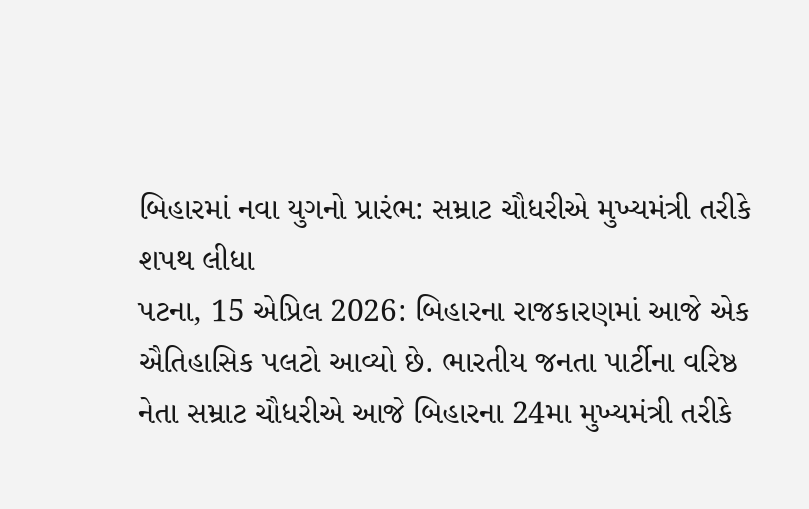બિહારમાં નવા યુગનો પ્રારંભ: સમ્રાટ ચૌધરીએ મુખ્યમંત્રી તરીકે શપથ લીધા
પટના, 15 એપ્રિલ 2026: બિહારના રાજકારણમાં આજે એક ઐતિહાસિક પલટો આવ્યો છે. ભારતીય જનતા પાર્ટીના વરિષ્ઠ નેતા સમ્રાટ ચૌધરીએ આજે બિહારના 24મા મુખ્યમંત્રી તરીકે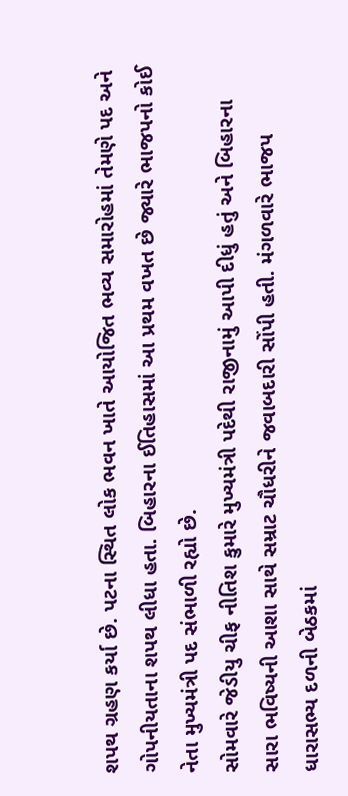શપથ ગ્રહણ કર્યા છે. પટના સ્થિત લોક ભવન ખાતે આયોજિત ભવ્ય સમારોહમાં તેમણે પદ અને ગોપનીયતાના શપથ લીધા હતા. બિહારના ઈતિહાસમાં આ પ્રથમ વખત છે જ્યારે ભાજપનો કોઈ નેતા મુખ્યમંત્રી પદ સંભાળી રહ્યો છે.
સોમવારે જેડીયુ ચીફ નીતિશ કુમારે મુખ્યમંત્રી પદેથી રાજીનામું આપી દીધું હતું અને બિહારના સારા ભવિષ્યની આશા સાથે સમ્રાટ ચૌધરીને જવાબદારી સોંપી હતી. મંગળવારે ભાજપ ધારાસભ્ય દળની બેઠકમાં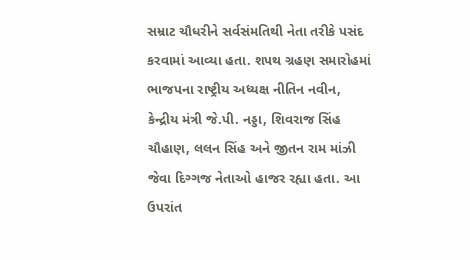સમ્રાટ ચૌધરીને સર્વસંમતિથી નેતા તરીકે પસંદ કરવામાં આવ્યા હતા. શપથ ગ્રહણ સમારોહમાં ભાજપના રાષ્ટ્રીય અધ્યક્ષ નીતિન નવીન, કેન્દ્રીય મંત્રી જે.પી. નડ્ડા, શિવરાજ સિંહ ચૌહાણ, લલન સિંહ અને જીતન રામ માંઝી જેવા દિગ્ગજ નેતાઓ હાજર રહ્યા હતા. આ ઉપરાંત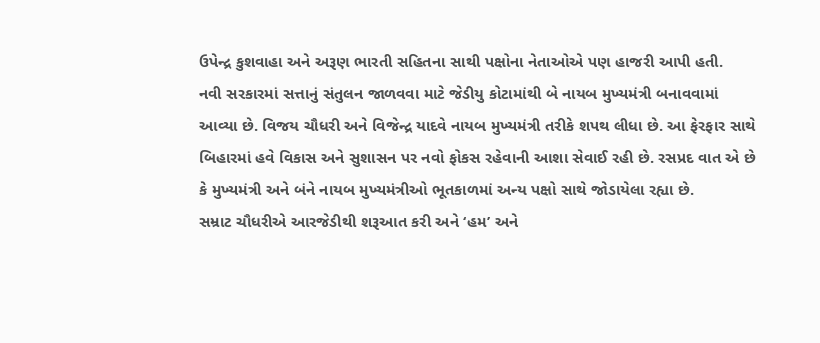ઉપેન્દ્ર કુશવાહા અને અરૂણ ભારતી સહિતના સાથી પક્ષોના નેતાઓએ પણ હાજરી આપી હતી.
નવી સરકારમાં સત્તાનું સંતુલન જાળવવા માટે જેડીયુ કોટામાંથી બે નાયબ મુખ્યમંત્રી બનાવવામાં આવ્યા છે. વિજય ચૌધરી અને વિજેન્દ્ર યાદવે નાયબ મુખ્યમંત્રી તરીકે શપથ લીધા છે. આ ફેરફાર સાથે બિહારમાં હવે વિકાસ અને સુશાસન પર નવો ફોકસ રહેવાની આશા સેવાઈ રહી છે. રસપ્રદ વાત એ છે કે મુખ્યમંત્રી અને બંને નાયબ મુખ્યમંત્રીઓ ભૂતકાળમાં અન્ય પક્ષો સાથે જોડાયેલા રહ્યા છે.
સમ્રાટ ચૌધરીએ આરજેડીથી શરૂઆત કરી અને ‘હમ’ અને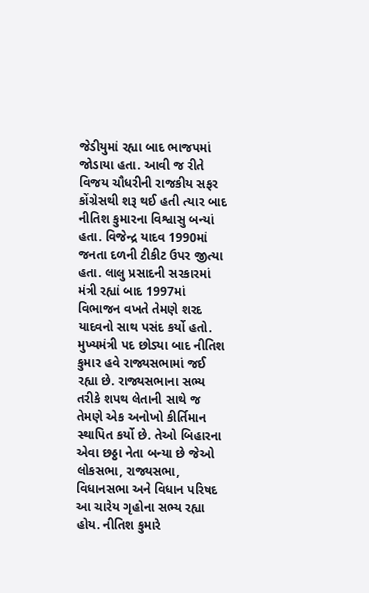જેડીયુમાં રહ્યા બાદ ભાજપમાં જોડાયા હતા. આવી જ રીતે વિજય ચૌધરીની રાજકીય સફર કોંગ્રેસથી શરૂ થઈ હતી ત્યાર બાદ નીતિશ કુમારના વિશ્વાસુ બન્યાં હતા. વિજેન્દ્ર યાદવ 1990માં જનતા દળની ટીકીટ ઉપર જીત્યા હતા. લાલુ પ્રસાદની સરકારમાં મંત્રી રહ્યાં બાદ 1997માં વિભાજન વખતે તેમણે શરદ યાદવનો સાથ પસંદ કર્યો હતો.
મુખ્યમંત્રી પદ છોડ્યા બાદ નીતિશ કુમાર હવે રાજ્યસભામાં જઈ રહ્યા છે. રાજ્યસભાના સભ્ય તરીકે શપથ લેતાની સાથે જ તેમણે એક અનોખો કીર્તિમાન સ્થાપિત કર્યો છે. તેઓ બિહારના એવા છઠ્ઠા નેતા બન્યા છે જેઓ લોકસભા, રાજ્યસભા, વિધાનસભા અને વિધાન પરિષદ આ ચારેય ગૃહોના સભ્ય રહ્યા હોય. નીતિશ કુમારે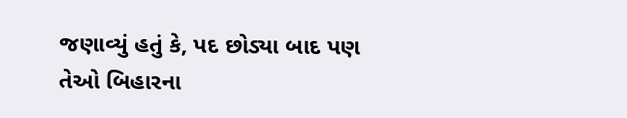જણાવ્યું હતું કે, પદ છોડ્યા બાદ પણ તેઓ બિહારના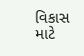વિકાસ માટે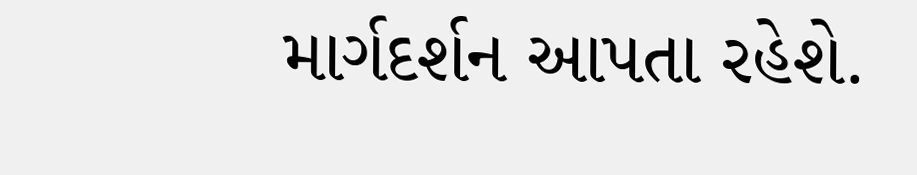માર્ગદર્શન આપતા રહેશે.